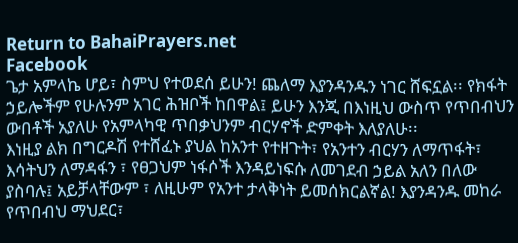Return to BahaiPrayers.net
Facebook
ጌታ አምላኬ ሆይ፣ ስምህ የተወደሰ ይሁን! ጨለማ እያንዳንዱን ነገር ሸፍኗል፡፡ የክፋት ኃይሎችም የሁሉንም አገር ሕዝቦች ከበዋል፤ ይሁን እንጂ በእነዚህ ውስጥ የጥበብህን ውበቶች አያለሁ የአምላካዊ ጥበቃህንም ብርሃኖች ድምቀት እለያለሁ፡፡
እነዚያ ልክ በግርዶሽ የተሸፈኑ ያህል ከአንተ የተዘጉት፣ የአንተን ብርሃን ለማጥፋት፣ እሳትህን ለማዳፋን ፣ የፀጋህም ነፋሶች እንዳይነፍሱ ለመገደብ ኃይል አለን በለው ያስባሉ፤ አይቻላቸውም ፣ ለዚሁም የአንተ ታላቅነት ይመሰክርልኛል! እያንዳንዱ መከራ የጥበብህ ማህደር፣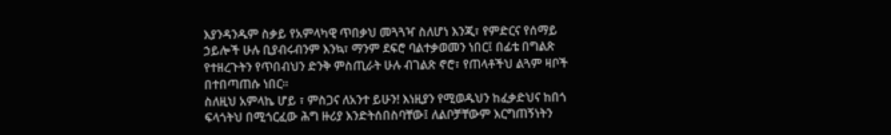እያንዳንዱም ስቃይ የአምላካዊ ጥበቃህ መጓጓዣ ስለሆነ እንጂ፣ የምድርና የሰማይ ኃይሎች ሁሉ ቢያብሩብንም እንኳ፣ ማንም ደፍሮ ባልተቃወመን ነበር፤ በፊቴ በግልጽ የተዘረጉትን የጥበብህን ድንቅ ምስጢራት ሁሉ ብገልጽ ኖሮ፣ የጠላቶችህ ልጓም ዛቦች በተበጣጠሱ ነበር፡፡
ስለዚህ አምላኬ ሆይ ፣ ምስጋና ለአንተ ይሁን! እነዚያን የሚወዱህን ከፈቃድህና ከበጎ ፍላጎትህ በሚጎርፈው ሕግ ዙሪያ እንድትሰበስባቸው፤ ለልቦቻቸውም እርግጠኝነትን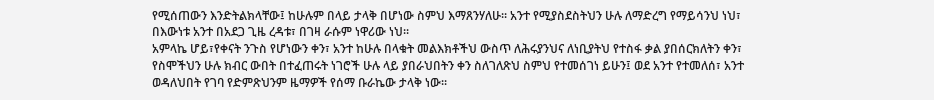የሚሰጠውን እንድትልክላቸው፤ ከሁሉም በላይ ታላቅ በሆነው ስምህ እማጸንሃለሁ፡፡ አንተ የሚያስደስትህን ሁሉ ለማድረግ የማይሳንህ ነህ፣ በእውነቱ አንተ በአደጋ ጊዜ ረዳቱ፣ በገዛ ራሱም ነዋሪው ነህ፡፡
አምላኬ ሆይ፣የቀናት ንጉስ የሆነውን ቀን፣ አንተ ከሁሉ በላቁት መልእክቶችህ ውስጥ ለሕሩያንህና ለነቢያትህ የተስፋ ቃል ያበሰርክለትን ቀን፣ የስሞችህን ሁሉ ክብር ውበት በተፈጠሩት ነገሮች ሁሉ ላይ ያበራህበትን ቀን ስለገለጽህ ስምህ የተመሰገነ ይሁን፤ ወደ አንተ የተመለሰ፣ አንተ ወዳለህበት የገባ የድምጽህንም ዜማዎች የሰማ ቡራኬው ታላቅ ነው፡፡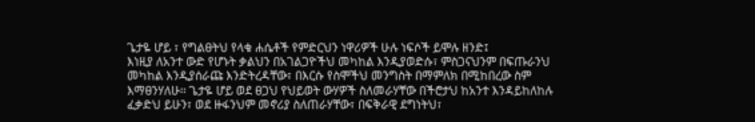ጌታዬ ሆይ ፣ የግልፀትህ የላቁ ሐሴቶች የምድርህን ነዋሪዎች ሁሉ ነፍሶች ይሞሉ ዘንድ፤
እነዚያ ለአንተ ውድ የሆኑት ቃልህን በአገልጋዮችህ መካከል እንዲያወድሱ፣ ምስጋናህንም በፍጡራንህ መካከል እንዲያሰራጩ እንድትረዳቸው፣ በእርሱ የስሞችህ መንግስት በማምለክ በሚከበረው ስም እማፀንሃለሁ፡፡ ጌታዬ ሆይ ወደ ፀጋህ የህይወት ውሃዎች ስለመራሃቸው በችሮታህ ከአንተ እንዳይከለከሉ ፈቃድህ ይሁን፣ ወደ ዙፋንህም መኖሪያ ስለጠራሃቸው፣ በፍቅራዊ ደግነትህ፣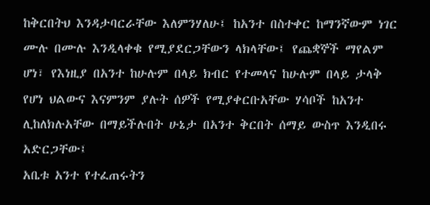ከቅርበትህ እንዳታባርራቸው እለምንሃለሁ፤ ከአንተ በስተቀር ከማንኛውም ነገር ሙሉ በሙሉ እንዲላቀቁ የሚያደርጋቸውን ላክላቸው፤ የጨቋኞች ማየልም ሆነ፣ የእነዚያ በአንተ ከሁሉም በላይ ክብር የተመላና ከሁሉም በላይ ታላቅ የሆነ ህልውና እናምንም ያሉት ሰዎች የሚያቀርቡአቸው ሃሳቦች ከአንተ ሊከለክሉአቸው በማይችሉበት ሁኔታ በአንተ ቅርበት ሰማይ ውስጥ እንዲበሩ አድርጋቸው፤
አቤቱ አንተ የተፈጠሩትን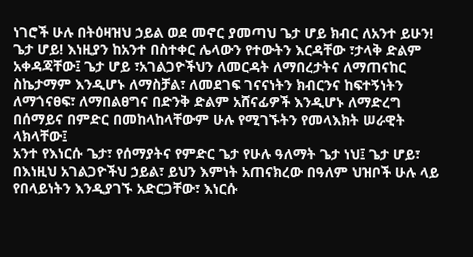ነገሮች ሁሉ በትዕዛዝህ ኃይል ወደ መኖር ያመጣህ ጌታ ሆይ ክብር ለአንተ ይሁን! ጌታ ሆይ! እነዚያን ከአንተ በስተቀር ሌላውን የተውትን እርዳቸው ፣ታላቅ ድልም አቀዳጃቸው፤ ጌታ ሆይ ፣አገልጋዮችህን ለመርዳት ለማበረታትና ለማጠናከር ስኬታማም እንዲሆኑ ለማስቻል፣ ለመደገፍ ገናናነትን ክብርንና ከፍተኝነትን ለማጎናፀፍ፣ ለማበልፀግና በድንቅ ድልም አሸናፊዎች እንዲሆኑ ለማድረግ በሰማይና በምድር በመከላከላቸውም ሁሉ የሚገኙትን የመላእክት ሠራዊት ላክላቸው፤
አንተ የእነርሱ ጌታ፣ የሰማያትና የምድር ጌታ የሁሉ ዓለማት ጌታ ነህ፤ ጌታ ሆይ፣ በእነዚህ አገልጋዮችህ ኃይል፣ ይህን እምነት አጠናክረው በዓለም ህዝቦች ሁሉ ላይ የበላይነትን እንዲያገኙ አድርጋቸው፣ እነርሱ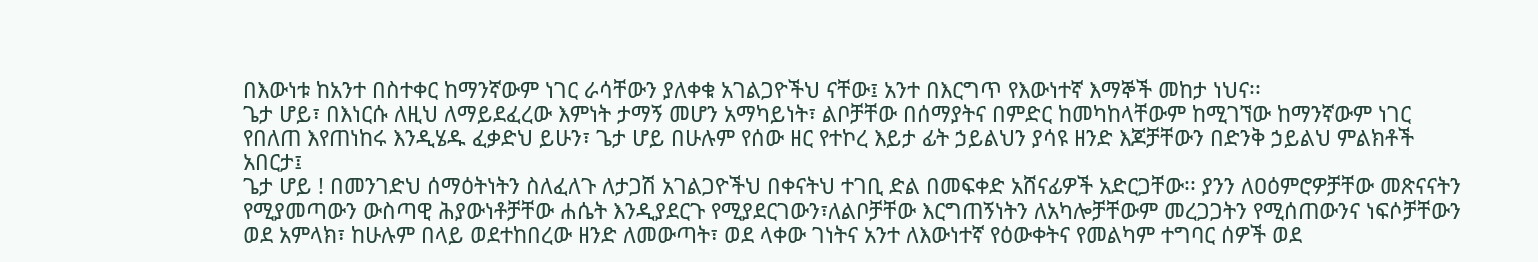በእውነቱ ከአንተ በስተቀር ከማንኛውም ነገር ራሳቸውን ያለቀቁ አገልጋዮችህ ናቸው፤ አንተ በእርግጥ የእውነተኛ እማኞች መከታ ነህና፡፡
ጌታ ሆይ፣ በእነርሱ ለዚህ ለማይደፈረው እምነት ታማኝ መሆን አማካይነት፣ ልቦቻቸው በሰማያትና በምድር ከመካከላቸውም ከሚገኘው ከማንኛውም ነገር የበለጠ እየጠነከሩ እንዲሄዱ ፈቃድህ ይሁን፣ ጌታ ሆይ በሁሉም የሰው ዘር የተኮረ እይታ ፊት ኃይልህን ያሳዩ ዘንድ እጆቻቸውን በድንቅ ኃይልህ ምልክቶች አበርታ፤
ጌታ ሆይ ! በመንገድህ ሰማዕትነትን ስለፈለጉ ለታጋሽ አገልጋዮችህ በቀናትህ ተገቢ ድል በመፍቀድ አሸናፊዎች አድርጋቸው፡፡ ያንን ለዐዕምሮዎቻቸው መጽናናትን የሚያመጣውን ውስጣዊ ሕያውነቶቻቸው ሐሴት እንዲያደርጉ የሚያደርገውን፣ለልቦቻቸው እርግጠኝነትን ለአካሎቻቸውም መረጋጋትን የሚሰጠውንና ነፍሶቻቸውን ወደ አምላክ፣ ከሁሉም በላይ ወደተከበረው ዘንድ ለመውጣት፣ ወደ ላቀው ገነትና አንተ ለእውነተኛ የዕውቀትና የመልካም ተግባር ሰዎች ወደ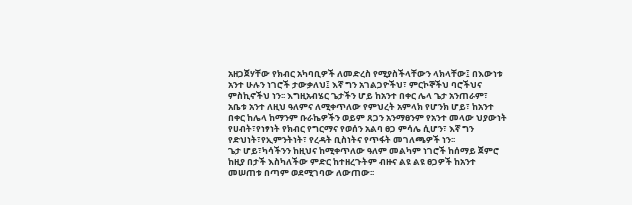አዘጋጀሃቸው የክብር አካባቢዎች ለመድረስ የሚያስችላቸውን ላክላቸው፤ በእውነቱ አንተ ሁሉን ነገሮች ታውቃለህ፤ እኛ ግን አገልጋዮችህ፣ ምርኮኞችህ ባሮችህና ምስኪኖችህ ነን፡፡ እግዚአብሄር ጌታችን ሆይ ከአንተ በቀር ሌላ ጌታ አንጠራም፣ አቤቱ አንተ ለዚህ ዓለምና ለሚቀጥለው የምህረት አምላክ የሆንክ ሆይ፣ ከአንተ በቀር ከሌላ ከማንም ቡራኬዎችን ወይም ጸጋን አንማፀንም የአንተ መላው ህያውነት የሀብት፣የነፃነት የክብር የግርማና የወሰን አልባ ፀጋ ምሳሌ ሲሆን፣ እኛ ግን የድህነት፣የኢምንትነት፣ የረዳት ቢስነትና የጥፋት መገለጫዎች ነን፡፡
ጌታ ሆይ፣ካሳችንን ከዚህና ከሚቀጥለው ዓለም መልካም ነገሮች ከሰማይ ጀምሮ ከዚያ በታች እስካለችው ምድር ከተዘረጉትም ብዙና ልዩ ልዩ ፀጋዎች ከአንተ መሠጠቱ በጣም ወደሚገባው ለውጠው፡፡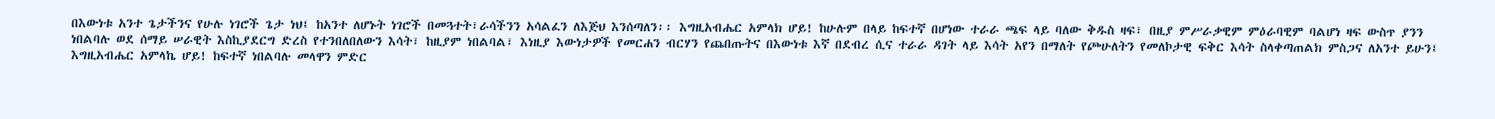በእውነቱ አንተ ጌታችንና የሁሉ ነገሮች ጌታ ነህ፤ ከአንተ ለሆኑት ነገሮች በመጓተት፣ራሳችንን አሳልፈን ለእጅህ እንሰጣለን፡፡ እግዚአብሔር አምላክ ሆይ! ከሁሉም በላይ ከፍተኛ በሆነው ተራራ ጫፍ ላይ ባለው ቅዱስ ዛፍ፣ በዚያ ምሥራቃዊም ምዕራባዊም ባልሆነ ዛፍ ውስጥ ያንን ነበልባሉ ወደ ሰማይ ሠራዊት እስኪያደርግ ድረስ የተንበለበለውን እሳት፣ ከዚያም ነበልባል፣ እነዚያ እውነታዎች የመርሐን ብርሃን የጨበጡትና በእውነቱ እኛ በደብረ ሲና ተራራ ዳገት ላይ እሳት አየን በማለት የጮሁለትን የመለኮታዊ ፍቅር እሳት ስላቀጣጠልክ ምስጋና ለአንተ ይሁን፤
እግዚአብሔር አምላኬ ሆይ! ከፍተኛ ነበልባሉ መላዋን ምድር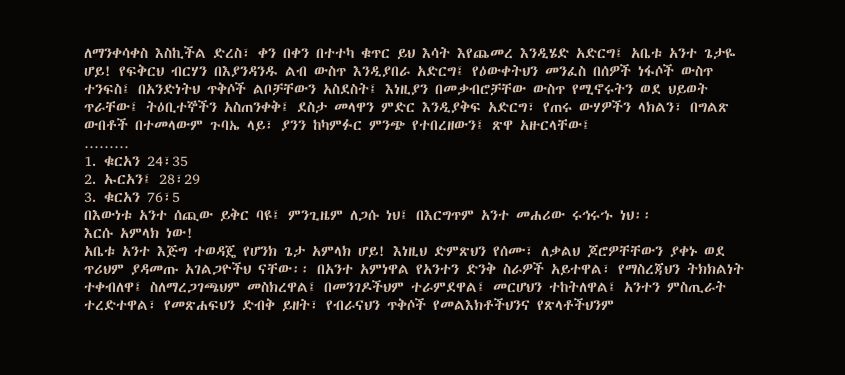ለማንቀሳቀስ እስኪችል ድረስ፣ ቀን በቀን በተተካ ቁጥር ይህ እሳት እየጨመረ እንዲሄድ አድርግ፤ አቤቱ አንተ ጌታዬ ሆይ! የፍቅርህ ብርሃን በእያንዳንዱ ልብ ውስጥ እንዲያበራ አድርግ፤ የዕውቀትህን መንፈስ በሰዎች ነፋሶች ውስጥ ተንፍስ፤ በአንድነትህ ጥቅሶች ልቦቻቸውን አስደስት፤ እነዚያን በመቃብሮቻቸው ውስጥ የሚኖሩትን ወደ ህይወት ጥራቸው፤ ትዕቢተኞችን አስጠንቀቅ፤ ደስታ መላዋን ምድር እንዲያቅፍ አድርግ፣ የጠሩ ውሃዎችን ላክልን፣ በግልጽ ውበቶች በተመላውም ጉባኤ ላይ፣ ያንን ከካምፉር ምንጭ የተበረዘውን፤ ጽዋ አዙርላቸው፤
………
1. ቁርአን 24፣35
2. ኡርአን፤ 28፣29
3. ቁርአን 76፣5
በእውነቱ አንተ ሰጪው ይቅር ባዩ፤ ምንጊዜም ለጋሱ ነህ፤ በእርግጥም አንተ መሐሪው ሩኅሩኁ ነህ፡፡
እርሱ አምላክ ነው!
አቤቱ አንተ እጅግ ተወዳጄ የሆንክ ጌታ አምላክ ሆይ! እነዚህ ድምጽህን የሰሙ፣ ለቃልህ ጆሮዎቸቸውን ያቀኑ ወደ ጥሪህም ያዳመጡ አገልጋዮችህ ናቸው፡፡ በአንተ አምነዋል የአንተን ድንቅ ስራዎች አይተዋል፣ የማስረጃህን ትክክልነት ተቀብለዋ፤ ስለማረጋገጫህም መስክረዋል፤ በመንገዶችህም ተራምደዋል፤ መርሆህን ተከትለዋል፤ አንተን ምስጢራት ተረድተዋል፣ የመጽሐፍህን ድብቅ ይዘት፣ የብራናህን ጥቅሶች የመልእክቶችህንና የጽላቶችህንም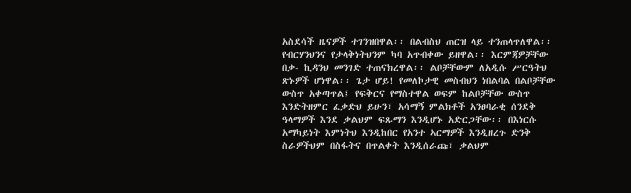አስደሳች ዜናዎች ተገንዝበዋል፡፡ በልብስህ ጠርዝ ላይ ተንጠላጥለዋል፡፡ የብርሃንህንና የታላቅነትህንም ካባ አጥብቀው ይዘዋል፡፡ እርምጃዎቻቸው በቃ- ኪዳንህ መንገድ ተጠናክረዋል፡፡ ልቦቻቸውም ለአዲሱ ሥርዓትህ ጽኑዎች ሆነዋል፡፡ ጌታ ሆይ! የመለኮታዊ መስብህን ነበልባል በልቦቻቸው ውስጥ አቀጣጥል፤ የፍቅርና የማስተዋል ወፍም ከልቦቻቸው ውስጥ እንድትዘምር ፈቃድህ ይሁን፣ አሳማኝ ምልክቶች አንፀባራቂ ሰንደቅ ዓላማዎች እንደ ቃልህም ፍጹማን እንዲሆኑ አድርጋቸው፡፡ በእነርሱ አማካይነት እምነትህ እንዲከበር የአንተ ኣርማዎች እንዲዘረጉ ድንቅ ስራዎችህም በስፋትና በጥልቀት እንዲሰራጩ፣ ቃልህም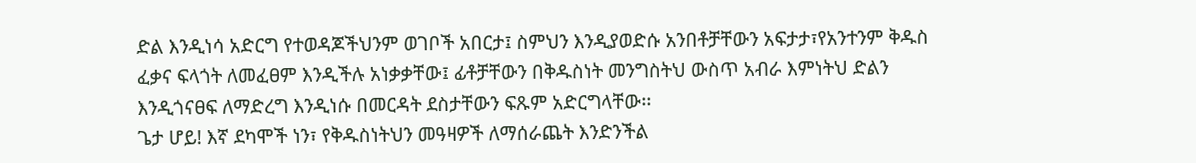ድል እንዲነሳ አድርግ የተወዳጆችህንም ወገቦች አበርታ፤ ስምህን እንዲያወድሱ አንበቶቻቸውን አፍታታ፣የአንተንም ቅዱስ ፈቃና ፍላጎት ለመፈፀም እንዲችሉ አነቃቃቸው፤ ፊቶቻቸውን በቅዱስነት መንግስትህ ውስጥ አብራ እምነትህ ድልን እንዲጎናፀፍ ለማድረግ እንዲነሱ በመርዳት ደስታቸውን ፍጹም አድርግላቸው፡፡
ጌታ ሆይ! እኛ ደካሞች ነን፣ የቅዱስነትህን መዓዛዎች ለማሰራጨት እንድንችል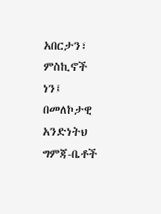አበርታን፣ ምስኪኖች ነን፤ በመለኮታዊ አንድነትህ ግምጃ-ቤቶች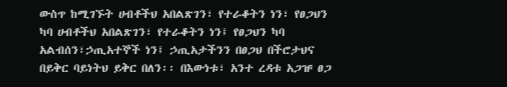ውስጥ ከሚገኙት ሀብቶችህ አበልጽገን፣ የተራቆትን ነን፣ የፀጋህን ካባ ሀብቶችህ አበልጽገን፣ የተራቆትን ነን፤ የፀጋህን ካባ አልብሰን፣ኃጢአተኞች ነን፤ ኃጢአታችንን በፀጋህ በችሮታህና በይቅር ባይነትህ ይቅር በለን፡፡ በእውነቱ፣ አንተ ረዳቱ አጋዡ ፀጋ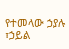የተመላው ኃያሉ ፣ኃይል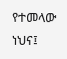የተመላው ነህና፤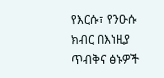የእርሱ፣ የንዑሱ ክብር በእነዚያ ጥብቅና ፅኑዎች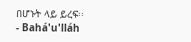በሆኑት ላይ ይረፍ፡፡
- Bahá'u'lláh